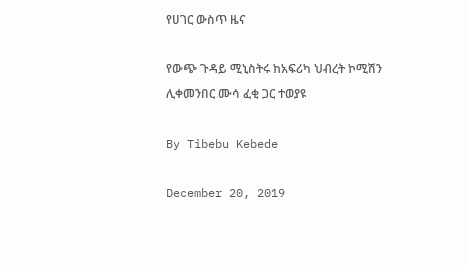የሀገር ውስጥ ዜና

የውጭ ጉዳይ ሚኒስትሩ ከአፍሪካ ህብረት ኮሚሽን ሊቀመንበር ሙሳ ፈቂ ጋር ተወያዩ

By Tibebu Kebede

December 20, 2019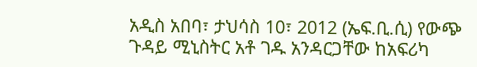አዲስ አበባ፣ ታህሳስ 10፣ 2012 (ኤፍ.ቢ.ሲ) የውጭ ጉዳይ ሚኒስትር አቶ ገዱ አንዳርጋቸው ከአፍሪካ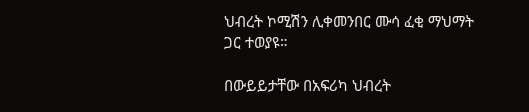ህብረት ኮሚሽን ሊቀመንበር ሙሳ ፈቂ ማህማት ጋር ተወያዩ።

በውይይታቸው በአፍሪካ ህብረት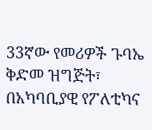33ኛው የመሪዎች ጉባኤ ቅድመ ዝግጅት፣ በአካባቢያዊ የፖለቲካና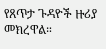የጸጥታ ጉዳዮች ዙሪያ መክረዋል።